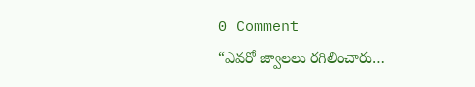0 Comment
“ఎవరో జ్వాలలు రగిలించారు…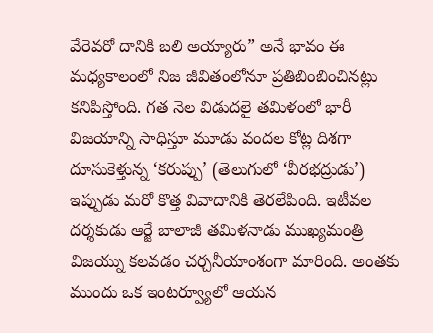వేరెవరో దానికి బలి అయ్యారు” అనే భావం ఈ మధ్యకాలంలో నిజ జీవితంలోనూ ప్రతిబింబించినట్లు కనిపిస్తోంది. గత నెల విడుదలై తమిళంలో భారీ విజయాన్ని సాధిస్తూ మూడు వందల కోట్ల దిశగా దూసుకెళ్తున్న ‘కరుప్పు’ (తెలుగులో ‘వీరభద్రుడు’) ఇప్పుడు మరో కొత్త వివాదానికి తెరలేపింది. ఇటీవల దర్శకుడు ఆర్జే బాలాజీ తమిళనాడు ముఖ్యమంత్రి విజయ్ను కలవడం చర్చనీయాంశంగా మారింది. అంతకు ముందు ఒక ఇంటర్వ్యూలో ఆయన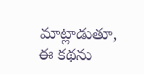మాట్లాడుతూ, ఈ కథను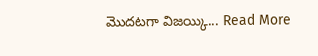మొదటగా విజయ్కి... Read More